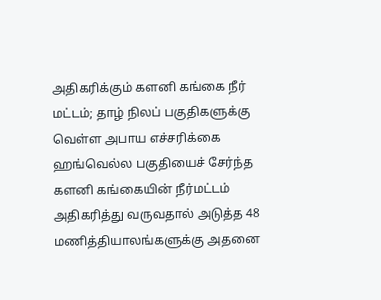அதிகரிக்கும் களனி கங்கை நீர் மட்டம்; தாழ் நிலப் பகுதிகளுக்கு வெள்ள அபாய எச்சரிக்கை
ஹங்வெல்ல பகுதியைச் சேர்ந்த களனி கங்கையின் நீர்மட்டம் அதிகரித்து வருவதால் அடுத்த 48 மணித்தியாலங்களுக்கு அதனை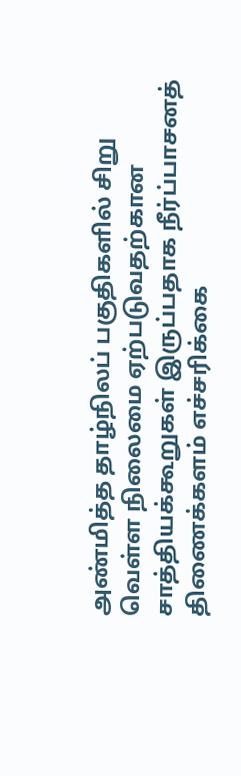அண்மித்த தாழ்நிலப் பகுதிகளில் சிறு வெள்ள நிலைமை ஏற்படுவதற்கான சாத்தியக்கூறுகள் இருப்பதாக நீர்ப்பாசனத் திணைக்களம் எச்சரிக்கை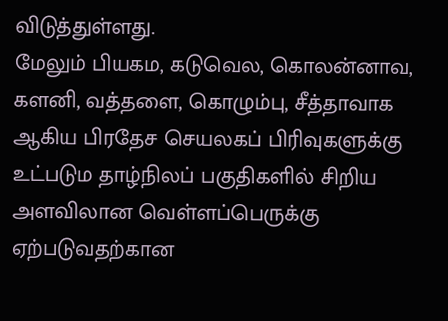விடுத்துள்ளது.
மேலும் பியகம, கடுவெல, கொலன்னாவ, களனி, வத்தளை, கொழும்பு, சீத்தாவாக ஆகிய பிரதேச செயலகப் பிரிவுகளுக்கு உட்படும தாழ்நிலப் பகுதிகளில் சிறிய அளவிலான வெள்ளப்பெருக்கு ஏற்படுவதற்கான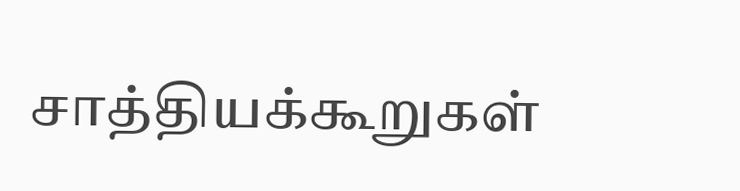சாத்தியக்கூறுகள்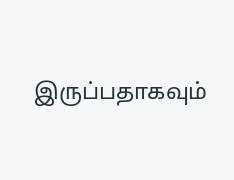இருப்பதாகவும்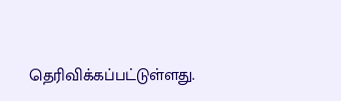தெரிவிக்கப்பட்டுள்ளது.